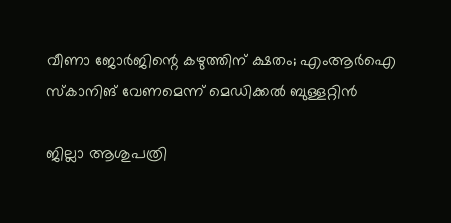വീണാ ജോർജിന്റെ കഴുത്തിന് ക്ഷതം; എംആർഐ സ്‌കാനിങ് വേണമെന്ന് മെഡിക്കൽ ബുള്ളറ്റിൻ

ജില്ലാ ആശുപത്രി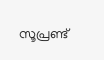സൂപ്രണ്ട്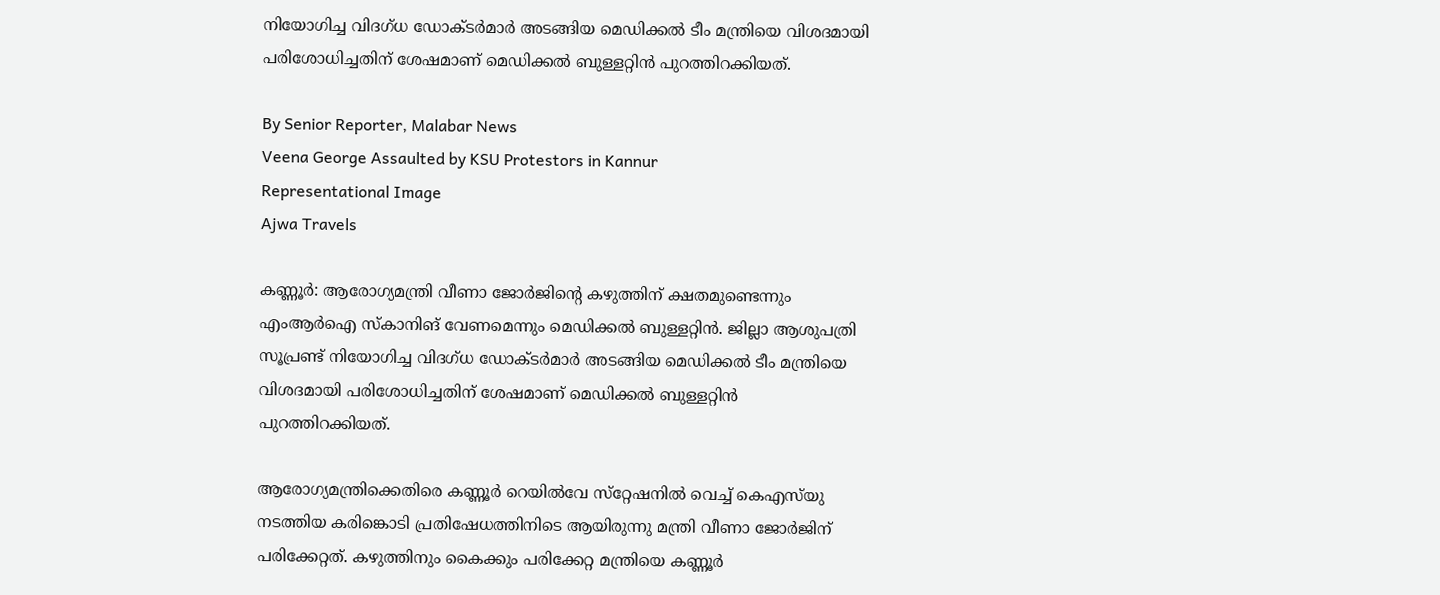നിയോഗിച്ച വിദഗ്‌ധ ഡോക്‌ടർമാർ അടങ്ങിയ മെഡിക്കൽ ടീം മന്ത്രിയെ വിശദമായി പരിശോധിച്ചതിന് ശേഷമാണ് മെഡിക്കൽ ബുള്ളറ്റിൻ പുറത്തിറക്കിയത്.

By Senior Reporter, Malabar News
Veena George Assaulted by KSU Protestors in Kannur
Representational Image
Ajwa Travels

കണ്ണൂർ: ആരോഗ്യമന്ത്രി വീണാ ജോർജിന്റെ കഴുത്തിന് ക്ഷതമുണ്ടെന്നും എംആർഐ സ്‌കാനിങ് വേണമെന്നും മെഡിക്കൽ ബുള്ളറ്റിൻ. ജില്ലാ ആശുപത്രി സൂപ്രണ്ട് നിയോഗിച്ച വിദഗ്‌ധ ഡോക്‌ടർമാർ അടങ്ങിയ മെഡിക്കൽ ടീം മന്ത്രിയെ വിശദമായി പരിശോധിച്ചതിന് ശേഷമാണ് മെഡിക്കൽ ബുള്ളറ്റിൻ പുറത്തിറക്കിയത്.

ആരോഗ്യമന്ത്രിക്കെതിരെ കണ്ണൂർ റെയിൽവേ സ്‌റ്റേഷനിൽ വെച്ച് കെഎസ്‌യു നടത്തിയ കരിങ്കൊടി പ്രതിഷേധത്തിനിടെ ആയിരുന്നു മന്ത്രി വീണാ ജോർജിന് പരിക്കേറ്റത്. കഴുത്തിനും കൈക്കും പരിക്കേറ്റ മന്ത്രിയെ കണ്ണൂർ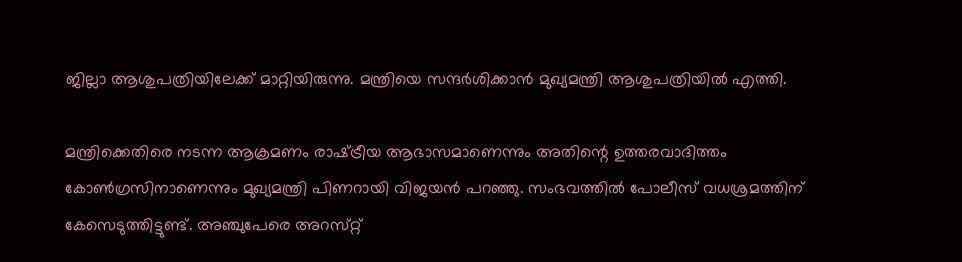ജില്ലാ ആശുപത്രിയിലേക്ക് മാറ്റിയിരുന്നു. മന്ത്രിയെ സന്ദർശിക്കാൻ മുഖ്യമന്ത്രി ആശുപത്രിയിൽ എത്തി.

മന്ത്രിക്കെതിരെ നടന്ന ആക്രമണം രാഷ്‌ട്രീയ ആഭാസമാണെന്നും അതിന്റെ ഉത്തരവാദിത്തം കോൺഗ്രസിനാണെന്നും മുഖ്യമന്ത്രി പിണറായി വിജയൻ പറഞ്ഞു. സംഭവത്തിൽ പോലീസ് വധശ്രമത്തിന് കേസെടുത്തിട്ടുണ്ട്. അഞ്ചുപേരെ അറസ്‌റ്റ്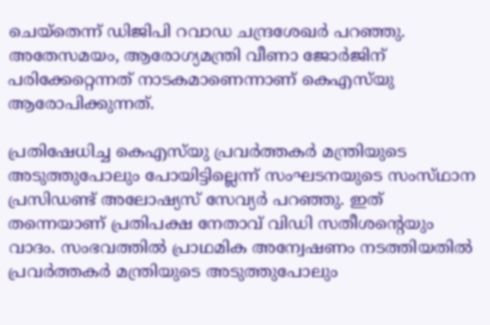ചെയ്‌തെന്ന് ഡിജിപി റവാഡ ചന്ദ്രശേഖർ പറഞ്ഞു. അതേസമയം, ആരോഗ്യമന്ത്രി വീണാ ജോർജിന് പരിക്കേറ്റെന്നത് നാടകമാണെന്നാണ് കെഎസ്‌യു ആരോപിക്കുന്നത്.

പ്രതിഷേധിച്ച കെഎസ്‌യു പ്രവർത്തകർ മന്ത്രിയുടെ അടുത്തുപോലും പോയിട്ടില്ലെന്ന് സംഘടനയുടെ സംസ്‌ഥാന പ്രസിഡണ്ട് അലോഷ്യസ് സേവ്യർ പറഞ്ഞു. ഇത് തന്നെയാണ് പ്രതിപക്ഷ നേതാവ് വിഡി സതീശന്റെയും വാദം. സംഭവത്തിൽ പ്രാഥമിക അന്വേഷണം നടത്തിയതിൽ പ്രവർത്തകർ മന്ത്രിയുടെ അടുത്തുപോലും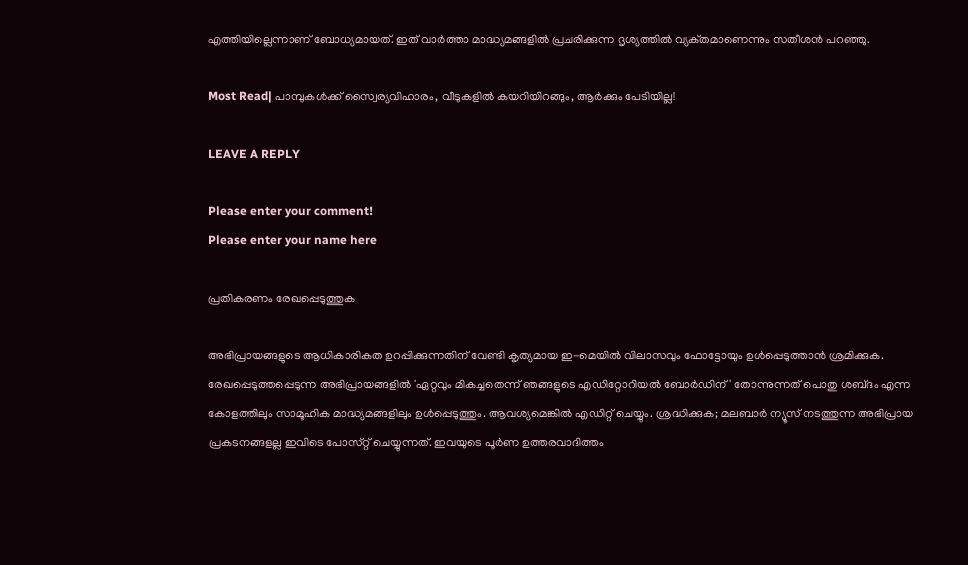എത്തിയില്ലെന്നാണ് ബോധ്യമായത്. ഇത് വാർത്താ മാദ്ധ്യമങ്ങളിൽ പ്രചരിക്കുന്ന ദൃശ്യത്തിൽ വ്യക്‌തമാണെന്നും സതീശൻ പറഞ്ഞു.

Most Read| പാമ്പുകൾക്ക് സ്വൈര്യവിഹാരം, വീടുകളിൽ കയറിയിറങ്ങും, ആർക്കും പേടിയില്ല!

LEAVE A REPLY

Please enter your comment!
Please enter your name here

പ്രതികരണം രേഖപ്പെടുത്തുക

അഭിപ്രായങ്ങളുടെ ആധികാരികത ഉറപ്പിക്കുന്നതിന് വേണ്ടി കൃത്യമായ ഇ-മെയിൽ വിലാസവും ഫോട്ടോയും ഉൾപ്പെടുത്താൻ ശ്രമിക്കുക. രേഖപ്പെടുത്തപ്പെടുന്ന അഭിപ്രായങ്ങളിൽ 'ഏറ്റവും മികച്ചതെന്ന് ഞങ്ങളുടെ എഡിറ്റോറിയൽ ബോർഡിന്' തോന്നുന്നത് പൊതു ശബ്‌ദം എന്ന കോളത്തിലും സാമൂഹിക മാദ്ധ്യമങ്ങളിലും ഉൾപ്പെടുത്തും. ആവശ്യമെങ്കിൽ എഡിറ്റ് ചെയ്യും. ശ്രദ്ധിക്കുക; മലബാർ ന്യൂസ് നടത്തുന്ന അഭിപ്രായ പ്രകടനങ്ങളല്ല ഇവിടെ പോസ്‌റ്റ് ചെയ്യുന്നത്. ഇവയുടെ പൂർണ ഉത്തരവാദിത്തം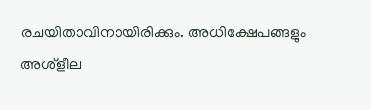രചയിതാവിനായിരിക്കും. അധിക്ഷേപങ്ങളും അശ്‌ളീല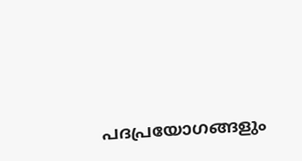പദപ്രയോഗങ്ങളും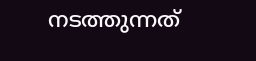നടത്തുന്നത്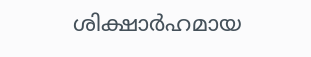ശിക്ഷാർഹമായ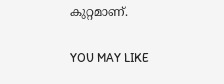കുറ്റമാണ്.

YOU MAY LIKE